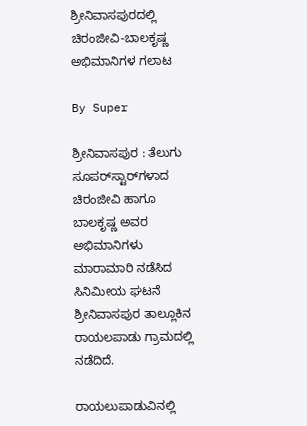ಶ್ರೀನಿವಾಸಪುರದಲ್ಲಿ ಚಿರಂಜೀವಿ-ಬಾಲಕೃಷ್ಣ ಅಭಿಮಾನಿಗಳ ಗಲಾಟ

By Super

ಶ್ರೀನಿವಾಸಪುರ : ತೆಲುಗು ಸೂಪರ್‌ಸ್ಟಾರ್‌ಗಳಾದ ಚಿರಂಜೀವಿ ಹಾಗೂ ಬಾಲಕೃಷ್ಣ ಅವರ ಅಭಿಮಾನಿಗಳು ಮಾರಾಮಾರಿ ನಡೆಸಿದ ಸಿನಿಮೀಯ ಘಟನೆ ಶ್ರೀನಿವಾಸಪುರ ತಾಲ್ಲೂಕಿನ ರಾಯಲಪಾಡು ಗ್ರಾಮದಲ್ಲಿ ನಡೆದಿದೆ.

ರಾಯಲುಪಾಡುವಿನಲ್ಲಿ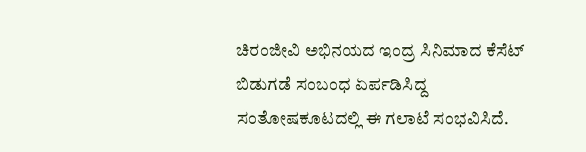ಚಿರಂಜೀವಿ ಅಭಿನಯದ ಇಂದ್ರ ಸಿನಿಮಾದ ಕೆಸೆಟ್‌ ಬಿಡುಗಡೆ ಸಂಬಂಧ ಏರ್ಪಡಿಸಿದ್ದ ಸಂತೋಷಕೂಟದಲ್ಲಿ ಈ ಗಲಾಟೆ ಸಂಭವಿಸಿದೆ.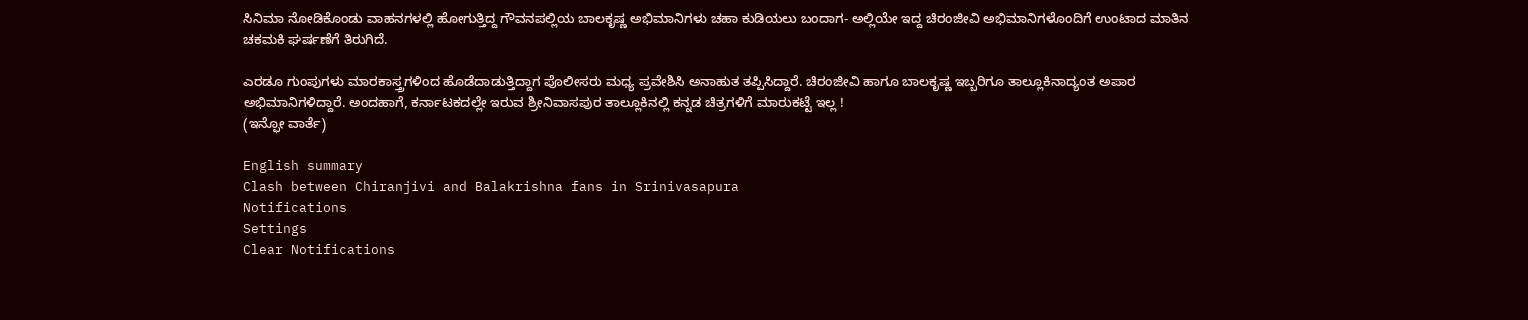ಸಿನಿಮಾ ನೋಡಿಕೊಂಡು ವಾಹನಗಳಲ್ಲಿ ಹೋಗುತ್ತಿದ್ದ ಗೌವನಪಲ್ಲಿಯ ಬಾಲಕೃಷ್ಣ ಅಭಿಮಾನಿಗಳು ಚಹಾ ಕುಡಿಯಲು ಬಂದಾಗ- ಅಲ್ಲಿಯೇ ಇದ್ದ ಚಿರಂಜೀವಿ ಅಭಿಮಾನಿಗಳೊಂದಿಗೆ ಉಂಟಾದ ಮಾತಿನ ಚಕಮಕಿ ಘರ್ಷಣೆಗೆ ತಿರುಗಿದೆ.

ಎರಡೂ ಗುಂಪುಗಳು ಮಾರಕಾಸ್ತ್ರಗಳಿಂದ ಹೊಡೆದಾಡುತ್ತಿದ್ದಾಗ ಪೊಲೀಸರು ಮಧ್ಯ ಪ್ರವೇಶಿಸಿ ಅನಾಹುತ ತಪ್ಪಿಸಿದ್ದಾರೆ. ಚಿರಂಜೀವಿ ಹಾಗೂ ಬಾಲಕೃಷ್ಣ ಇಬ್ಬರಿಗೂ ತಾಲ್ಲೂಕಿನಾದ್ಯಂತ ಅಪಾರ ಅಭಿಮಾನಿಗಳಿದ್ದಾರೆ. ಅಂದಹಾಗೆ, ಕರ್ನಾಟಕದಲ್ಲೇ ಇರುವ ಶ್ರೀನಿವಾಸಪುರ ತಾಲ್ಲೂಕಿನಲ್ಲಿ ಕನ್ನಡ ಚಿತ್ರಗಳಿಗೆ ಮಾರುಕಟ್ಟೆ ಇಲ್ಲ !
(ಇನ್ಫೋ ವಾರ್ತೆ)

English summary
Clash between Chiranjivi and Balakrishna fans in Srinivasapura
Notifications
Settings
Clear Notifications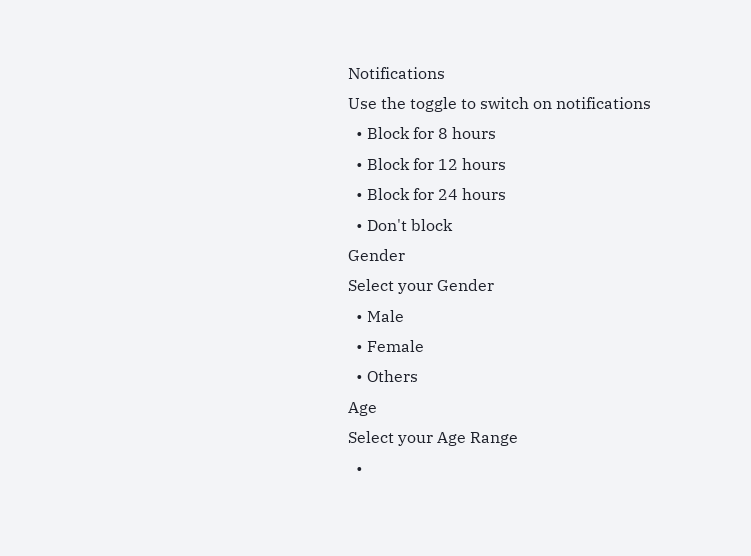Notifications
Use the toggle to switch on notifications
  • Block for 8 hours
  • Block for 12 hours
  • Block for 24 hours
  • Don't block
Gender
Select your Gender
  • Male
  • Female
  • Others
Age
Select your Age Range
  •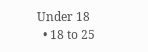Under 18
  • 18 to 25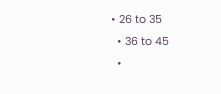• 26 to 35
  • 36 to 45
  •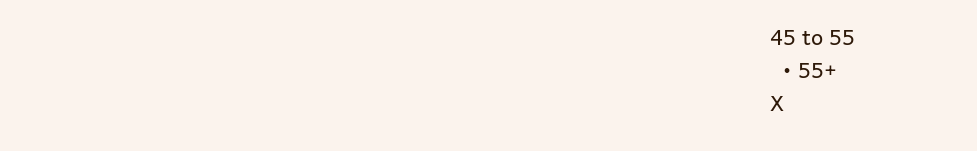45 to 55
  • 55+
X